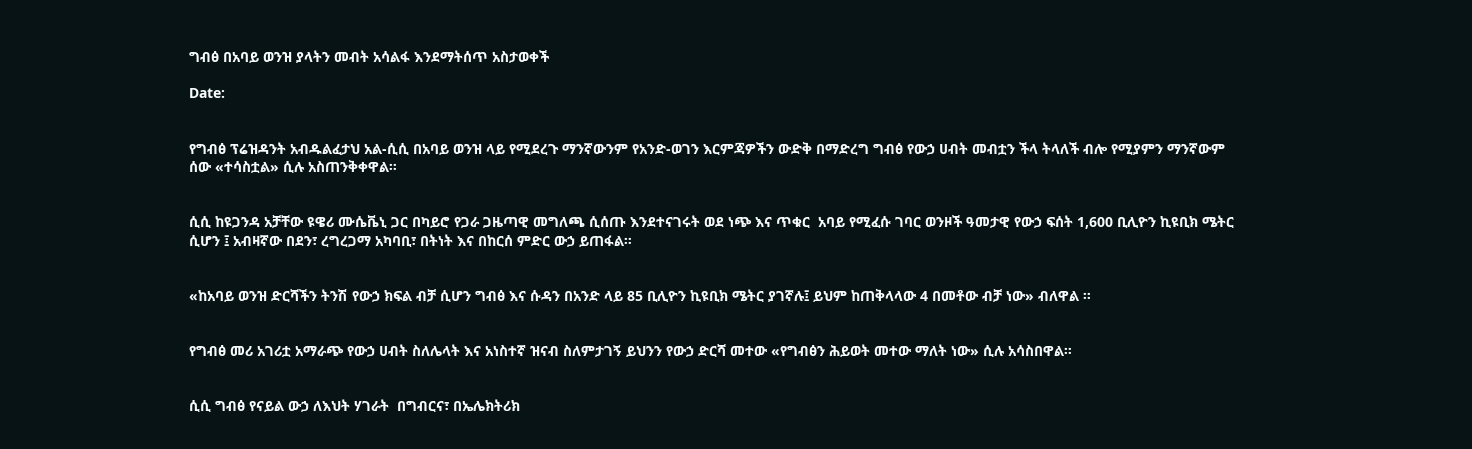ግብፅ በአባይ ወንዝ ያላትን መብት አሳልፋ እንደማትሰጥ አስታወቀች

Date:


የግብፅ ፕሬዝዳንት አብዱልፈታህ አል-ሲሲ በአባይ ወንዝ ላይ የሚደረጉ ማንኛውንም የአንድ-ወገን እርምጃዎችን ውድቅ በማድረግ ግብፅ የውኃ ሀብት መብቷን ችላ ትላለች ብሎ የሚያምን ማንኛውም ሰው «ተሳስቷል» ሲሉ አስጠንቅቀዋል።


ሲሲ ከዩጋንዳ አቻቸው ዩዌሪ ሙሴቬኒ ጋር በካይሮ የጋራ ጋዜጣዊ መግለጫ ሲሰጡ እንደተናገሩት ወደ ነጭ እና ጥቁር  አባይ የሚፈሱ ገባር ወንዞች ዓመታዊ የውኃ ፍሰት 1,600 ቢሊዮን ኪዩቢክ ሜትር ሲሆን ፤ አብዛኛው በደን፣ ረግረጋማ አካባቢ፣ በትነት እና በከርሰ ምድር ውኃ ይጠፋል።


«ከአባይ ወንዝ ድርሻችን ትንሽ የውኃ ክፍል ብቻ ሲሆን ግብፅ እና ሱዳን በአንድ ላይ 85 ቢሊዮን ኪዩቢክ ሜትር ያገኛሉ፤ ይህም ከጠቅላላው 4 በመቶው ብቻ ነው» ብለዋል ።


የግብፅ መሪ አገሪቷ አማራጭ የውኃ ሀብት ስለሌላት እና አነስተኛ ዝናብ ስለምታገኝ ይህንን የውኃ ድርሻ መተው «የግብፅን ሕይወት መተው ማለት ነው» ሲሉ አሳስበዋል።


ሲሲ ግብፅ የናይል ውኃ ለእህት ሃገራት  በግብርና፣ በኤሌክትሪክ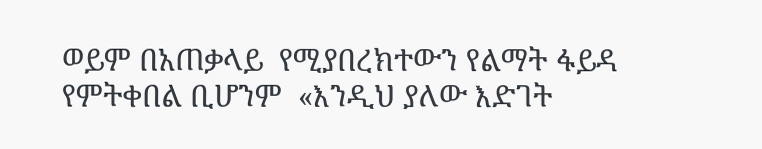ወይም በአጠቃላይ  የሚያበረክተውን የልማት ፋይዳ የምትቀበል ቢሆንም  «እንዲህ ያለው እድገት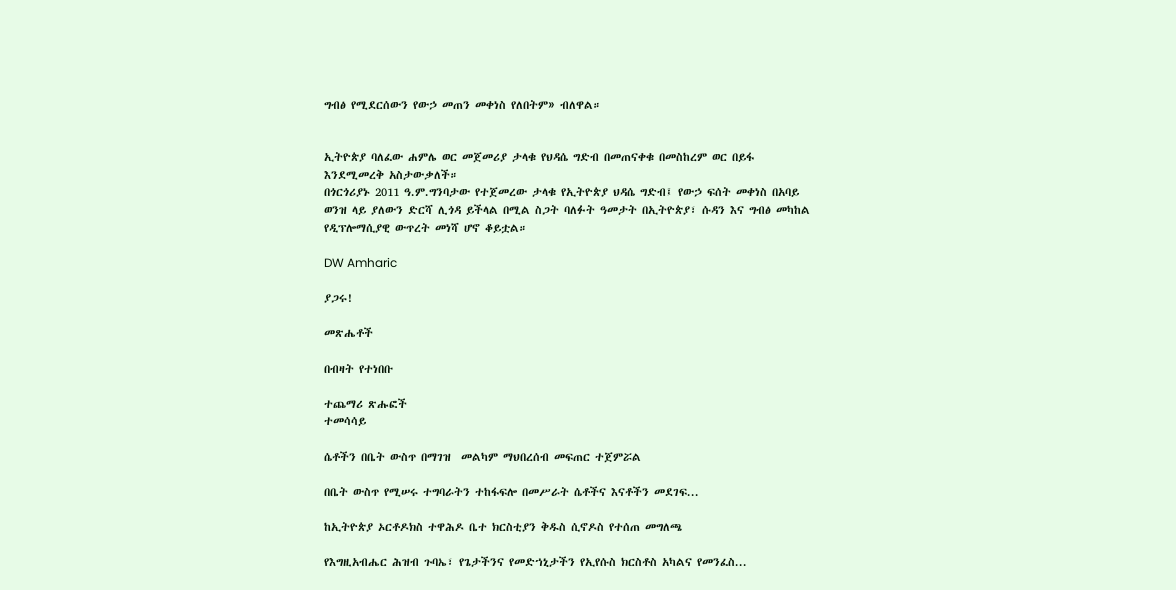ግብፅ የሚደርሰውን የውኃ መጠን መቀነስ የለበትም» ብለዋል።


ኢትዮጵያ ባለፈው ሐምሌ ወር መጀመሪያ ታላቁ የህዳሴ ግድብ በመጠናቀቁ በመስከረም ወር በይፋ እንደሚመረቅ አስታውቃለች።
በጎርጎሪያኑ 2011 ዓ.ም.ግንባታው የተጀመረው ታላቁ የኢትዮጵያ ህዳሴ ግድብ፤ የውኃ ፍሰት መቀነስ በአባይ ወንዝ ላይ ያለውን ድርሻ ሊጎዳ ይችላል በሚል ስጋት ባለፉት ዓመታት በኢትዮጵያ፣ ሱዳን እና ግብፅ መካከል የዲፕሎማሲያዊ ውጥረት መነሻ ሆኖ ቆይቷል።

DW Amharic

ያጋሩ!

መጽሔቶች

በብዛት የተነበቡ

ተጨማሪ ጽሑፎች
ተመሳሳይ

ሴቶችን በቤት ውስጥ በማገዝ  መልካም ማህበረሰብ መፍጠር ተጀምሯል

በቤት ውስጥ የሚሠሩ ተግባራትን ተከፋፍሎ በመሥራት ሴቶችና እናቶችን መደገፍ...

ከኢትዮጵያ ኦርቶዶክስ ተዋሕዶ ቤተ ክርስቲያን ቅዱስ ሲኖዶስ የተሰጠ መግለጫ

የእግዚአብሔር ሕዝብ ጉባኤ፣ የጌታችንና የመድኀኒታችን የኢየሱስ ክርስቶስ አካልና የመንፈስ...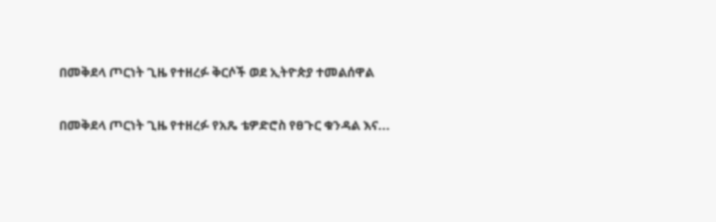በመቅደላ ጦርነት ጊዜ የተዘረፉ ቅርሶች ወደ ኢትዮጵያ ተመልሰዋል

በመቅደላ ጦርነት ጊዜ የተዘረፉ የአጼ ቴዎድሮስ የፀጉር ቁንዳል እና...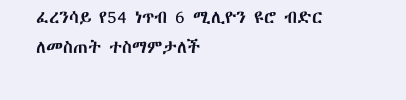ፈረንሳይ የ54 ነጥብ 6 ሚሊዮን ዩሮ ብድር ለመስጠት ተስማምታለች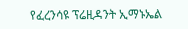የፈረንሳዩ ፕሬዚዳንት ኢማኑኤል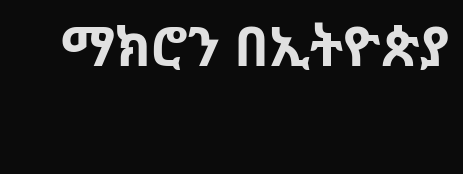ማክሮን በኢትዮጵያ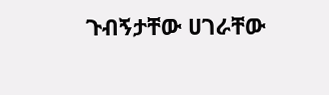ጉብኝታቸው ሀገራቸው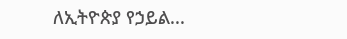ለኢትዮጵያ የኃይል...